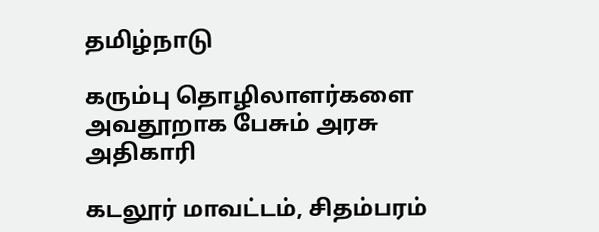தமிழ்நாடு

கரும்பு தொழிலாளர்களை அவதூறாக பேசும் அரசு அதிகாரி

கடலூர் மாவட்டம், சிதம்பரம்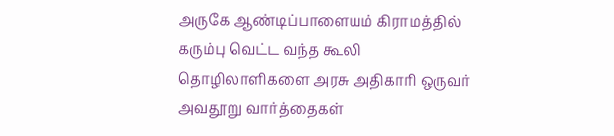அருகே ஆண்டிப்பாளையம் கிராமத்தில் கரும்பு வெட்ட வந்த கூலி தொழிலாளிகளை அரசு அதிகாரி ஒருவர் அவதூறு வார்த்தைகள்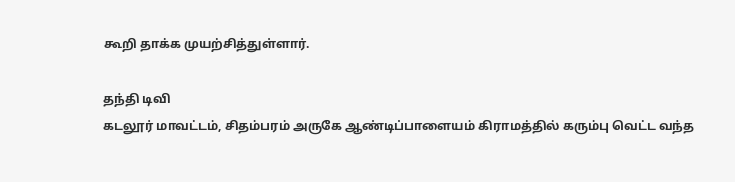கூறி தாக்க முயற்சித்துள்ளார்.

தந்தி டிவி
கடலூர் மாவட்டம், சிதம்பரம் அருகே ஆண்டிப்பாளையம் கிராமத்தில் கரும்பு வெட்ட வந்த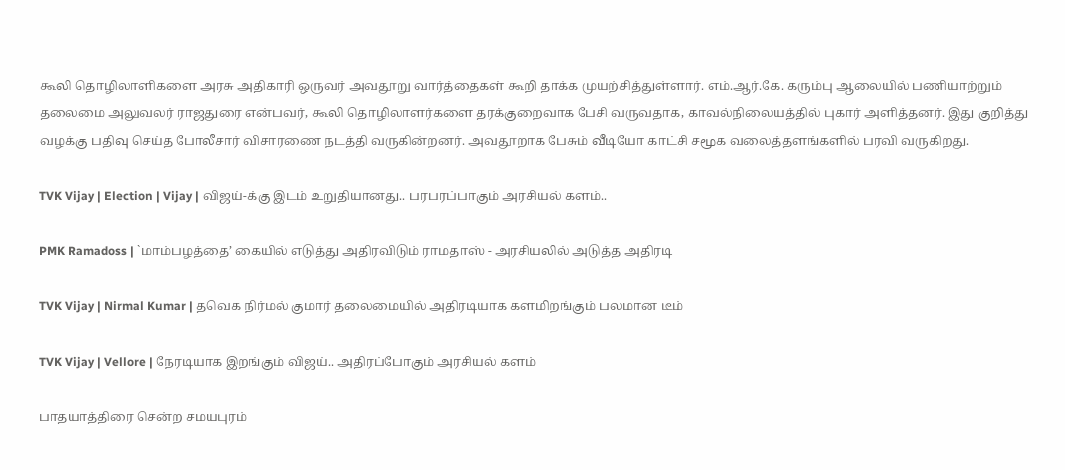கூலி தொழிலாளிகளை அரசு அதிகாரி ஒருவர் அவதூறு வார்த்தைகள் கூறி தாக்க முயற்சித்துள்ளார். எம்.ஆர்.கே. கரும்பு ஆலையில் பணியாற்றும் தலைமை அலுவலர் ராஜதுரை என்பவர், கூலி தொழிலாளர்களை தரக்குறைவாக பேசி வருவதாக, காவல்நிலையத்தில் புகார் அளித்தனர். இது குறித்து வழக்கு பதிவு செய்த போலீசார் விசாரணை நடத்தி வருகின்றனர். அவதூறாக பேசும் வீடியோ காட்சி சமூக வலைத்தளங்களில் பரவி வருகிறது.

TVK Vijay | Election | Vijay | விஜய்-க்கு இடம் உறுதியானது.. பரபரப்பாகும் அரசியல் களம்..

PMK Ramadoss | `மாம்பழத்தை’ கையில் எடுத்து அதிரவிடும் ராமதாஸ் - அரசியலில் அடுத்த அதிரடி

TVK Vijay | Nirmal Kumar | தவெக நிர்மல் குமார் தலைமையில் அதிரடியாக களமிறங்கும் பலமான டீம்

TVK Vijay | Vellore | நேரடியாக இறங்கும் விஜய்.. அதிரப்போகும் அரசியல் களம்

பாதயாத்திரை சென்ற சமயபுரம்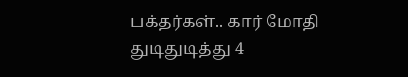பக்தர்கள்.. கார் மோதி துடிதுடித்து 4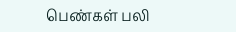பெண்கள் பலி